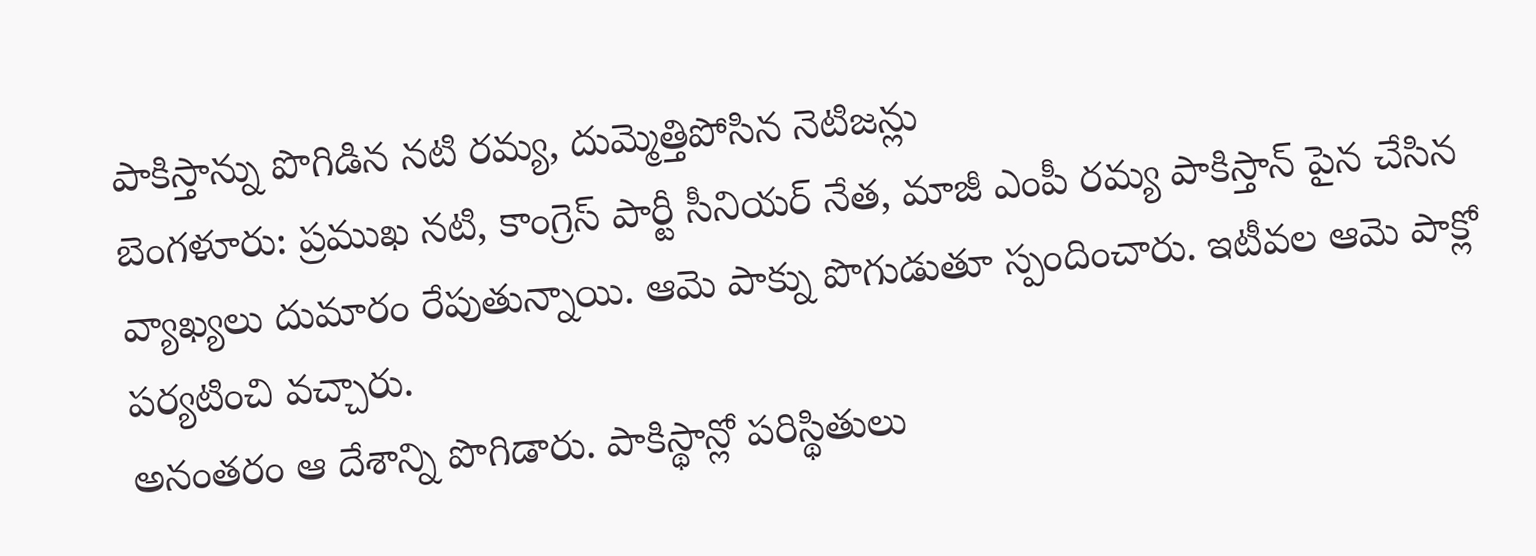పాకిస్తాన్ను పొగిడిన నటి రమ్య, దుమ్మెత్తిపోసిన నెటిజన్లు
బెంగళూరు: ప్రముఖ నటి, కాంగ్రెస్ పార్టీ సీనియర్ నేత, మాజీ ఎంపీ రమ్య పాకిస్తాన్ పైన చేసిన వ్యాఖ్యలు దుమారం రేపుతున్నాయి. ఆమె పాక్ను పొగుడుతూ స్పందించారు. ఇటీవల ఆమె పాక్లో పర్యటించి వచ్చారు.
అనంతరం ఆ దేశాన్ని పొగిడారు. పాకిస్థాన్లో పరిస్థితులు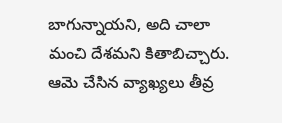బాగున్నాయని, అది చాలా మంచి దేశమని కితాబిచ్చారు. ఆమె చేసిన వ్యాఖ్యలు తీవ్ర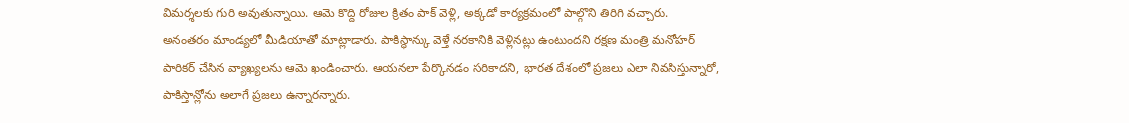విమర్శలకు గురి అవుతున్నాయి. ఆమె కొద్ది రోజుల క్రితం పాక్ వెళ్లి, అక్కడో కార్యక్రమంలో పాల్గొని తిరిగి వచ్చారు.
అనంతరం మాండ్యలో మీడియాతో మాట్లాడారు. పాకిస్థాన్కు వెళ్తే నరకానికి వెళ్లినట్లు ఉంటుందని రక్షణ మంత్రి మనోహర్ పారికర్ చేసిన వ్యాఖ్యలను ఆమె ఖండించారు. ఆయనలా పేర్కొనడం సరికాదని, భారత దేశంలో ప్రజలు ఎలా నివసిస్తున్నారో, పాకిస్తాన్లోను అలాగే ప్రజలు ఉన్నారన్నారు.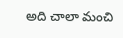అది చాలా మంచి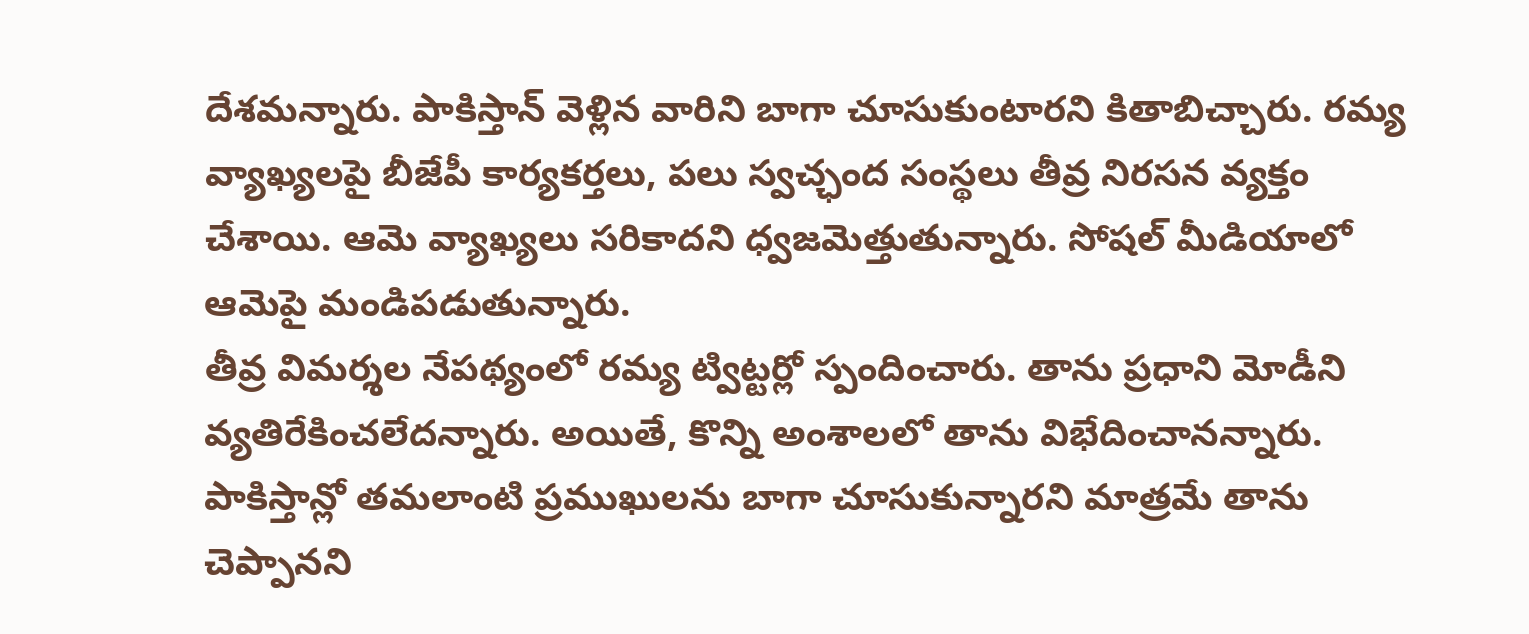దేశమన్నారు. పాకిస్తాన్ వెళ్లిన వారిని బాగా చూసుకుంటారని కితాబిచ్చారు. రమ్య వ్యాఖ్యలపై బీజేపీ కార్యకర్తలు, పలు స్వచ్ఛంద సంస్థలు తీవ్ర నిరసన వ్యక్తం చేశాయి. ఆమె వ్యాఖ్యలు సరికాదని ధ్వజమెత్తుతున్నారు. సోషల్ మీడియాలో ఆమెపై మండిపడుతున్నారు.
తీవ్ర విమర్శల నేపథ్యంలో రమ్య ట్విట్టర్లో స్పందించారు. తాను ప్రధాని మోడీని వ్యతిరేకించలేదన్నారు. అయితే, కొన్ని అంశాలలో తాను విభేదించానన్నారు. పాకిస్తాన్లో తమలాంటి ప్రముఖులను బాగా చూసుకున్నారని మాత్రమే తాను చెప్పానని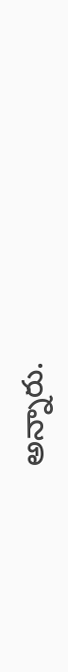అన్నారు.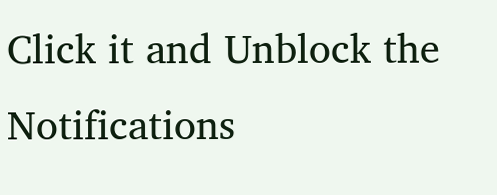Click it and Unblock the Notifications